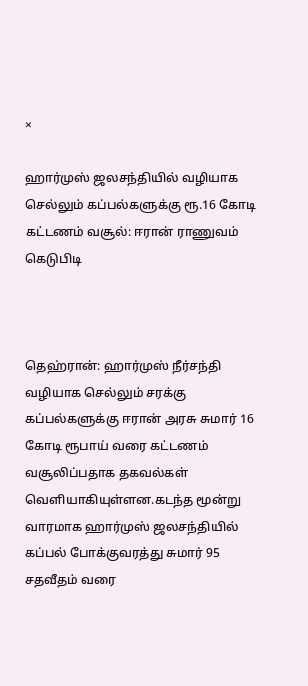×

ஹார்முஸ் ஜலசந்தியில் வழியாக செல்லும் கப்பல்களுக்கு ரூ.16 கோடி கட்டணம் வசூல்: ஈரான் ராணுவம் கெடுபிடி



தெஹ்ரான்: ஹார்முஸ் நீர்சந்தி வழியாக செல்லும் சரக்கு கப்பல்களுக்கு ஈரான் அரசு சுமார் 16 கோடி ரூபாய் வரை கட்டணம் வசூலிப்பதாக தகவல்கள் வெளியாகியுள்ளன.கடந்த மூன்று வாரமாக ஹார்முஸ் ஜலசந்தியில் கப்பல் போக்குவரத்து சுமார் 95 சதவீதம் வரை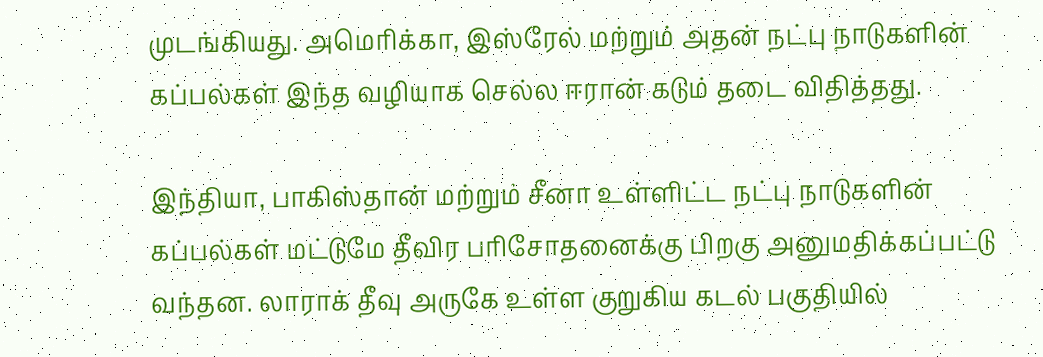முடங்கியது. அமெரிக்கா, இஸ்ரேல் மற்றும் அதன் நட்பு நாடுகளின் கப்பல்கள் இந்த வழியாக செல்ல ஈரான் கடும் தடை விதித்தது.

இந்தியா, பாகிஸ்தான் மற்றும் சீனா உள்ளிட்ட நட்பு நாடுகளின் கப்பல்கள் மட்டுமே தீவிர பரிசோதனைக்கு பிறகு அனுமதிக்கப்பட்டு வந்தன. லாராக் தீவு அருகே உள்ள குறுகிய கடல் பகுதியில்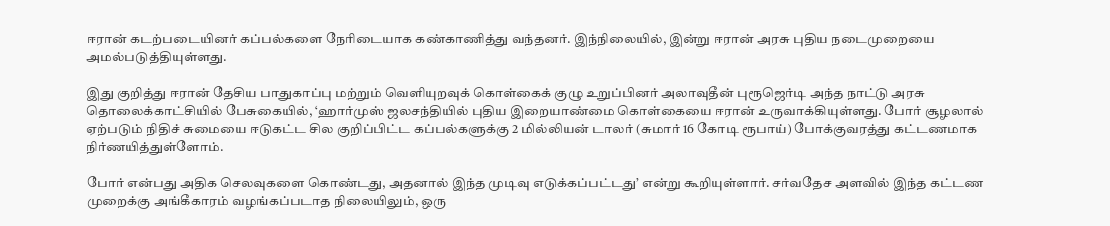ஈரான் கடற்படையினர் கப்பல்களை நேரிடையாக கண்காணித்து வந்தனர். இந்நிலையில், இன்று ஈரான் அரசு புதிய நடைமுறையை அமல்படுத்தியுள்ளது.

இது குறித்து ஈரான் தேசிய பாதுகாப்பு மற்றும் வெளியுறவுக் கொள்கைக் குழு உறுப்பினர் அலாவுதீன் புரூஜெர்டி அந்த நாட்டு அரசு தொலைக்காட்சியில் பேசுகையில், ‘ஹார்முஸ் ஜலசந்தியில் புதிய இறையாண்மை கொள்கையை ஈரான் உருவாக்கியுள்ளது. போர் சூழலால் ஏற்படும் நிதிச் சுமையை ஈடுகட்ட சில குறிப்பிட்ட கப்பல்களுக்கு 2 மில்லியன் டாலர் (சுமார் 16 கோடி ரூபாய்) போக்குவரத்து கட்டணமாக நிர்ணயித்துள்ளோம்.

போர் என்பது அதிக செலவுகளை கொண்டது, அதனால் இந்த முடிவு எடுக்கப்பட்டது’ என்று கூறியுள்ளார். சர்வதேச அளவில் இந்த கட்டண முறைக்கு அங்கீகாரம் வழங்கப்படாத நிலையிலும், ஒரு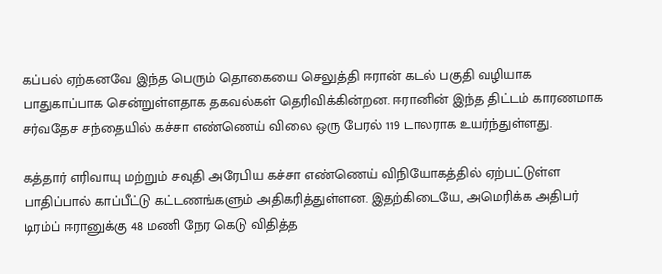கப்பல் ஏற்கனவே இந்த பெரும் தொகையை செலுத்தி ஈரான் கடல் பகுதி வழியாக பாதுகாப்பாக சென்றுள்ளதாக தகவல்கள் தெரிவிக்கின்றன. ஈரானின் இந்த திட்டம் காரணமாக சர்வதேச சந்தையில் கச்சா எண்ணெய் விலை ஒரு பேரல் 119 டாலராக உயர்ந்துள்ளது.

கத்தார் எரிவாயு மற்றும் சவுதி அரேபிய கச்சா எண்ணெய் விநியோகத்தில் ஏற்பட்டுள்ள பாதிப்பால் காப்பீட்டு கட்டணங்களும் அதிகரித்துள்ளன. இதற்கிடையே, அமெரிக்க அதிபர் டிரம்ப் ஈரானுக்கு 48 மணி நேர கெடு விதித்த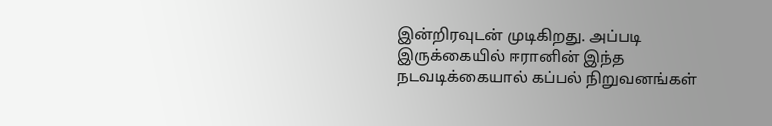இன்றிரவுடன் முடிகிறது. அப்படி இருக்கையில் ஈரானின் இந்த நடவடிக்கையால் கப்பல் நிறுவனங்கள்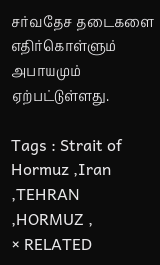சர்வதேச தடைகளை எதிர்கொள்ளும் அபாயமும் ஏற்பட்டுள்ளது.

Tags : Strait of Hormuz ,Iran ,TEHRAN ,HORMUZ ,
× RELATED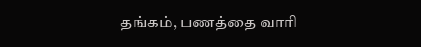தங்கம், பணத்தை வாரி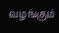வழங்கும்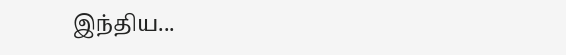இந்திய...